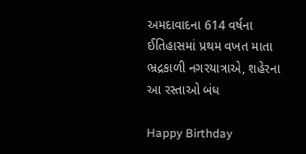અમદાવાદના 614 વર્ષના ઈતિહાસમાં પ્રથમ વખત માતા ભ્રદ્રકાળી નગરયાત્રાએ, શહેરના આ રસ્તાઓ બંધ

Happy Birthday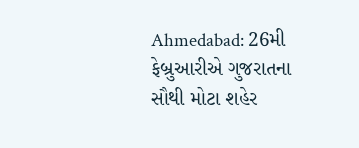Ahmedabad: 26મી ફેબ્રુઆરીએ ગુજરાતના સૌથી મોટા શહેર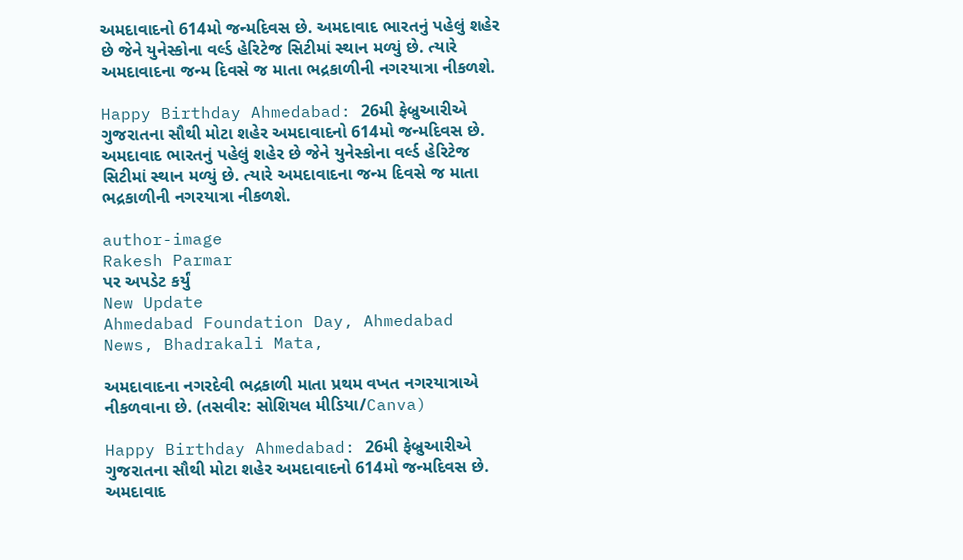અમદાવાદનો 614મો જન્મદિવસ છે. અમદાવાદ ભારતનું પહેલું શહેર છે જેને યુનેસ્કોના વર્લ્ડ હેરિટેજ સિટીમાં સ્થાન મળ્યું છે. ત્યારે અમદાવાદના જન્મ દિવસે જ માતા ભદ્રકાળીની નગરયાત્રા નીકળશે.

Happy Birthday Ahmedabad: 26મી ફેબ્રુઆરીએ ગુજરાતના સૌથી મોટા શહેર અમદાવાદનો 614મો જન્મદિવસ છે. અમદાવાદ ભારતનું પહેલું શહેર છે જેને યુનેસ્કોના વર્લ્ડ હેરિટેજ સિટીમાં સ્થાન મળ્યું છે. ત્યારે અમદાવાદના જન્મ દિવસે જ માતા ભદ્રકાળીની નગરયાત્રા નીકળશે.

author-image
Rakesh Parmar
પર અપડેટ કર્યું
New Update
Ahmedabad Foundation Day, Ahmedabad News, Bhadrakali Mata,

અમદાવાદના નગરદેવી ભદ્રકાળી માતા પ્રથમ વખત નગરયાત્રાએ નીકળવાના છે. (તસવીર: સોશિયલ મીડિયા/Canva)

Happy Birthday Ahmedabad: 26મી ફેબ્રુઆરીએ ગુજરાતના સૌથી મોટા શહેર અમદાવાદનો 614મો જન્મદિવસ છે. અમદાવાદ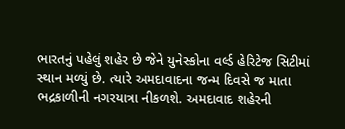ભારતનું પહેલું શહેર છે જેને યુનેસ્કોના વર્લ્ડ હેરિટેજ સિટીમાં સ્થાન મળ્યું છે. ત્યારે અમદાવાદના જન્મ દિવસે જ માતા ભદ્રકાળીની નગરયાત્રા નીકળશે. અમદાવાદ શહેરની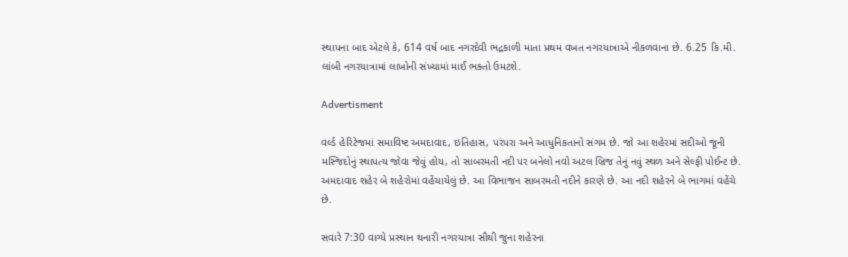સ્થાપના બાદ એટલે કે, 614 વર્ષ બાદ નગરદેવી ભદ્રકાળી માતા પ્રથમ વખત નગરયાત્રાએ નીકળવાના છે. 6.25 કિ.મી. લાંબી નગરયાત્રામાં લાખોની સંખ્યામાં માઈ ભક્તો ઉમટશે.

Advertisment

વર્લ્ડ હેરિટેજમાં સમાવિષ્ટ અમદાવાદ, ઇતિહાસ, પરંપરા અને આધુનિકતાનો સંગમ છે. જો આ શહેરમાં સદીઓ જૂની મસ્જિદોનું સ્થાપત્ય જોવા જેવું હોય, તો સાબરમતી નદી પર બનેલો નવો અટલ બ્રિજ તેનું નવું સ્થળ અને સેલ્ફી પોઈન્ટ છે. અમદાવાદ શહેર બે શહેરોમાં વહેંચાયેલું છે. આ વિભાજન સાબરમતી નદીને કારણે છે. આ નદી શહેરને બે ભાગમાં વહેંચે છે.

સવારે 7:30 વાગ્યે પ્રસ્થાન થનારી નગરયાત્રા સૌથી જુના શહેરના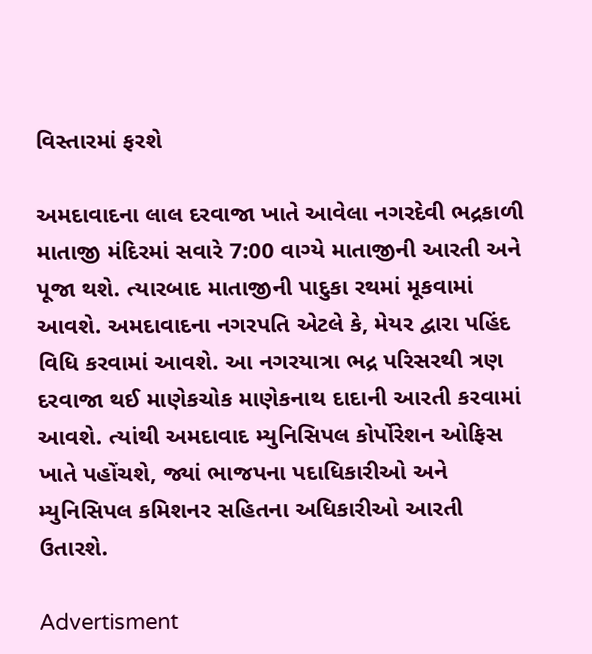વિસ્તારમાં ફરશે

અમદાવાદના લાલ દરવાજા ખાતે આવેલા નગરદેવી ભદ્રકાળી માતાજી મંદિરમાં સવારે 7:00 વાગ્યે માતાજીની આરતી અને પૂજા થશે. ત્યારબાદ માતાજીની પાદુકા રથમાં મૂકવામાં આવશે. અમદાવાદના નગરપતિ એટલે કે, મેયર દ્વારા પહિંદ વિધિ કરવામાં આવશે. આ નગરયાત્રા ભદ્ર પરિસરથી ત્રણ દરવાજા થઈ માણેકચોક માણેકનાથ દાદાની આરતી કરવામાં આવશે. ત્યાંથી અમદાવાદ મ્યુનિસિપલ કોર્પોરેશન ઓફિસ ખાતે પહોંચશે, જ્યાં ભાજપના પદાધિકારીઓ અને મ્યુનિસિપલ કમિશનર સહિતના અધિકારીઓ આરતી ઉતારશે.

Advertisment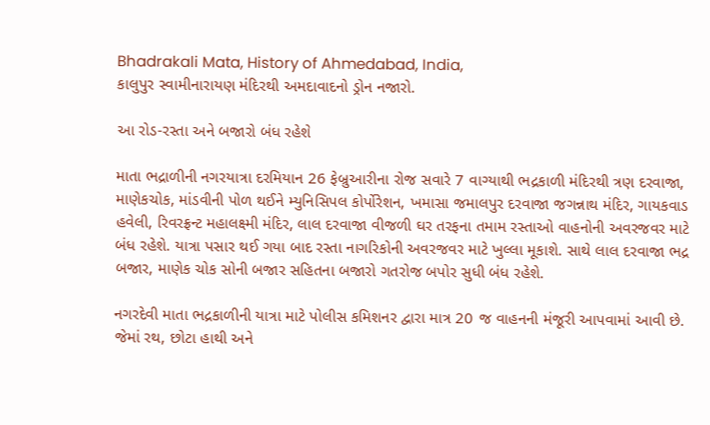Bhadrakali Mata, History of Ahmedabad, India,
કાલુપુર સ્વામીનારાયણ મંદિરથી અમદાવાદનો ડ્રોન નજારો.

આ રોડ-રસ્તા અને બજારો બંધ રહેશે

માતા ભદ્રાળીની નગરયાત્રા દરમિયાન 26 ફેબ્રુઆરીના રોજ સવારે 7 વાગ્યાથી ભદ્રકાળી મંદિરથી ત્રણ દરવાજા, માણેકચોક, માંડવીની પોળ થઈને મ્યુનિસિપલ કોર્પોરેશન, ખમાસા જમાલપુર દરવાજા જગન્નાથ મંદિર, ગાયકવાડ હવેલી, રિવરફ્રન્ટ મહાલક્ષ્મી મંદિર, લાલ દરવાજા વીજળી ઘર તરફના તમામ રસ્તાઓ વાહનોની અવરજવર માટે બંધ રહેશે. યાત્રા પસાર થઈ ગયા બાદ રસ્તા નાગરિકોની અવરજવર માટે ખુલ્લા મૂકાશે. સાથે લાલ દરવાજા ભદ્ર બજાર, માણેક ચોક સોની બજાર સહિતના બજારો ગતરોજ બપોર સુધી બંધ રહેશે.

નગરદેવી માતા ભદ્રકાળીની યાત્રા માટે પોલીસ કમિશનર દ્વારા માત્ર 20 જ વાહનની મંજૂરી આપવામાં આવી છે. જેમાં રથ, છોટા હાથી અને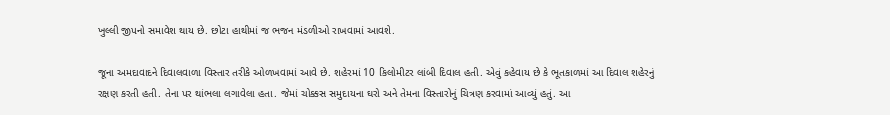ખુલ્લી જીપનો સમાવેશ થાય છે. છોટા હાથીમાં જ ભજન મંડળીઓ રાખવામાં આવશે.

જૂના અમદાવાદને દિવાલવાળા વિસ્તાર તરીકે ઓળખવામાં આવે છે. શહેરમાં 10 કિલોમીટર લાંબી દિવાલ હતી. એવું કહેવાય છે કે ભૂતકાળમાં આ દિવાલ શહેરનું રક્ષણ કરતી હતી. તેના પર થાંભલા લગાવેલા હતા. જેમાં ચોક્કસ સમુદાયના ઘરો અને તેમના વિસ્તારોનું ચિત્રણ કરવામાં આવ્યું હતું. આ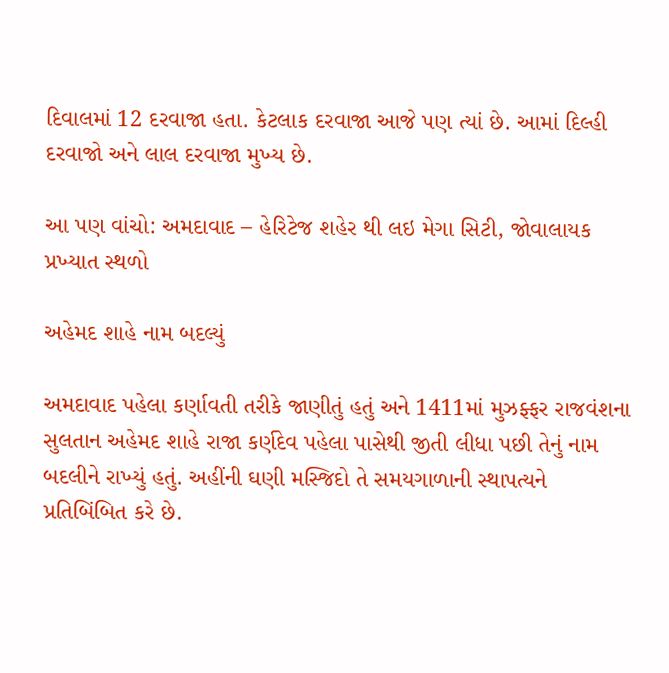દિવાલમાં 12 દરવાજા હતા. કેટલાક દરવાજા આજે પણ ત્યાં છે. આમાં દિલ્હી દરવાજો અને લાલ દરવાજા મુખ્ય છે.

આ પણ વાંચો: અમદાવાદ – હેરિટેજ શહેર થી લઇ મેગા સિટી, જોવાલાયક પ્રખ્યાત સ્થળો

અહેમદ શાહે નામ બદલ્યું

અમદાવાદ પહેલા કર્ણાવતી તરીકે જાણીતું હતું અને 1411માં મુઝફ્ફર રાજવંશના સુલતાન અહેમદ શાહે રાજા કર્ણદેવ પહેલા પાસેથી જીતી લીધા પછી તેનું નામ બદલીને રાખ્યું હતું. અહીંની ઘણી મસ્જિદો તે સમયગાળાની સ્થાપત્યને પ્રતિબિંબિત કરે છે.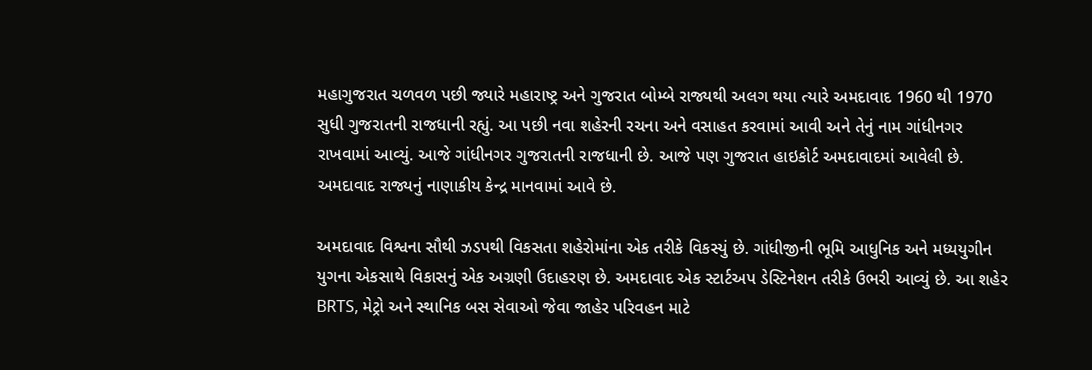મહાગુજરાત ચળવળ પછી જ્યારે મહારાષ્ટ્ર અને ગુજરાત બોમ્બે રાજ્યથી અલગ થયા ત્યારે અમદાવાદ 1960 થી 1970 સુધી ગુજરાતની રાજધાની રહ્યું. આ પછી નવા શહેરની રચના અને વસાહત કરવામાં આવી અને તેનું નામ ગાંધીનગર રાખવામાં આવ્યું. આજે ગાંધીનગર ગુજરાતની રાજધાની છે. આજે પણ ગુજરાત હાઇકોર્ટ અમદાવાદમાં આવેલી છે. અમદાવાદ રાજ્યનું નાણાકીય કેન્દ્ર માનવામાં આવે છે.

અમદાવાદ વિશ્વના સૌથી ઝડપથી વિકસતા શહેરોમાંના એક તરીકે વિકસ્યું છે. ગાંધીજીની ભૂમિ આધુનિક અને મધ્યયુગીન યુગના એકસાથે વિકાસનું એક અગ્રણી ઉદાહરણ છે. અમદાવાદ એક સ્ટાર્ટઅપ ડેસ્ટિનેશન તરીકે ઉભરી આવ્યું છે. આ શહેર BRTS, મેટ્રો અને સ્થાનિક બસ સેવાઓ જેવા જાહેર પરિવહન માટે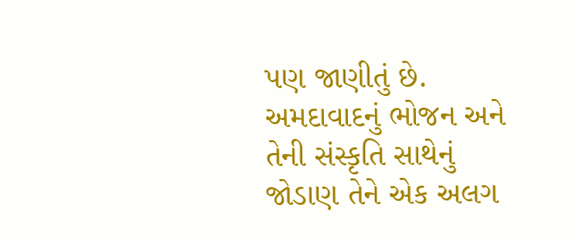પણ જાણીતું છે. અમદાવાદનું ભોજન અને તેની સંસ્કૃતિ સાથેનું જોડાણ તેને એક અલગ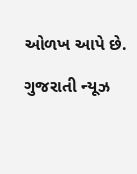ઓળખ આપે છે.

ગુજરાતી ન્યૂઝ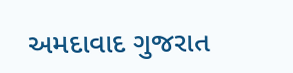અમદાવાદ ગુજરાત